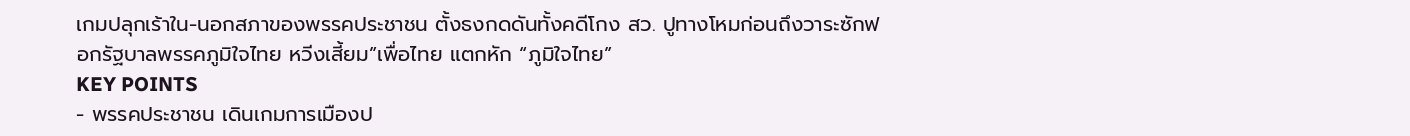เกมปลุกเร้าใน-นอกสภาของพรรคประชาชน ตั้งธงกดดันทั้งคดีโกง สว. ปูทางโหมก่อนถึงวาระซักฟอกรัฐบาลพรรคภูมิใจไทย หวีงเสี้ยม”เพื่อไทย แตกหัก “ภูมิใจไทย”
KEY POINTS
- พรรคประชาชน เดินเกมการเมืองป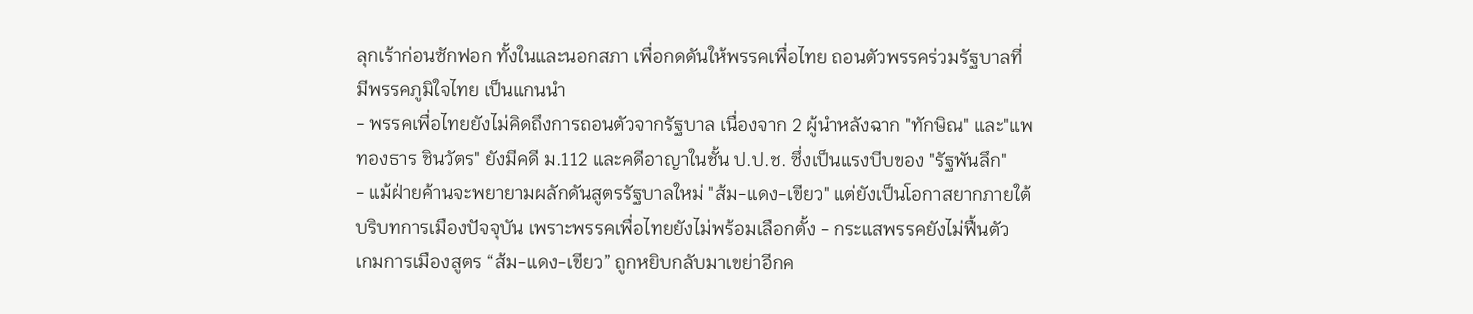ลุกเร้าก่อนซักฟอก ทั้งในและนอกสภา เพื่อกดดันให้พรรคเพื่อไทย ถอนตัวพรรคร่วมรัฐบาลที่มีพรรคภูมิใจไทย เป็นแกนนำ
- พรรคเพื่อไทยยังไม่คิดถึงการถอนตัวจากรัฐบาล เนื่องจาก 2 ผู้นำหลังฉาก "ทักษิณ" และ"แพทองธาร ชินวัตร" ยังมีคดี ม.112 และคดีอาญาในชั้น ป.ป.ช. ซึ่งเป็นแรงบีบของ "รัฐพันลึก"
- แม้ฝ่ายค้านจะพยายามผลักดันสูตรรัฐบาลใหม่ "ส้ม-แดง-เขียว" แต่ยังเป็นโอกาสยากภายใต้บริบทการเมืองปัจจุบัน เพราะพรรคเพื่อไทยยังไม่พร้อมเลือกตั้ง - กระแสพรรคยังไม่ฟื้นตัว
เกมการเมืองสูตร “ส้ม-แดง-เขียว” ถูกหยิบกลับมาเขย่าอีกค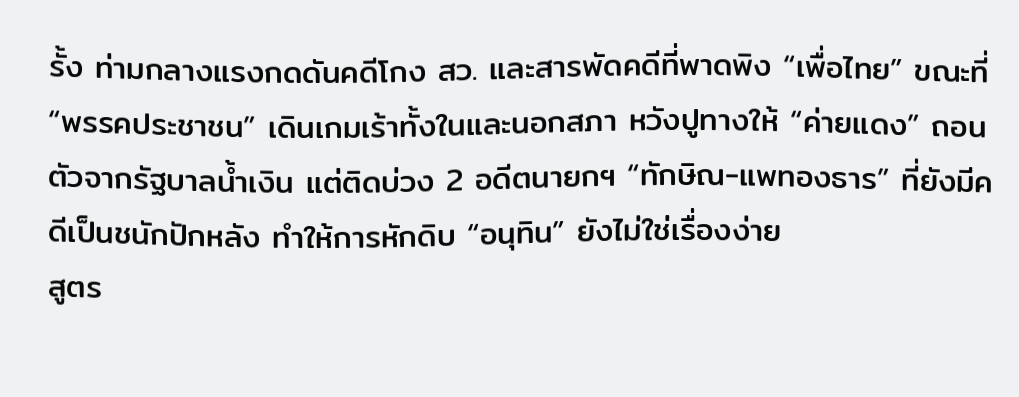รั้ง ท่ามกลางแรงกดดันคดีโกง สว. และสารพัดคดีที่พาดพิง “เพื่อไทย” ขณะที่ “พรรคประชาชน” เดินเกมเร้าทั้งในและนอกสภา หวังปูทางให้ “ค่ายแดง” ถอนตัวจากรัฐบาลน้ำเงิน แต่ติดบ่วง 2 อดีตนายกฯ “ทักษิณ-แพทองธาร” ที่ยังมีคดีเป็นชนักปักหลัง ทำให้การหักดิบ “อนุทิน” ยังไม่ใช่เรื่องง่าย
สูตร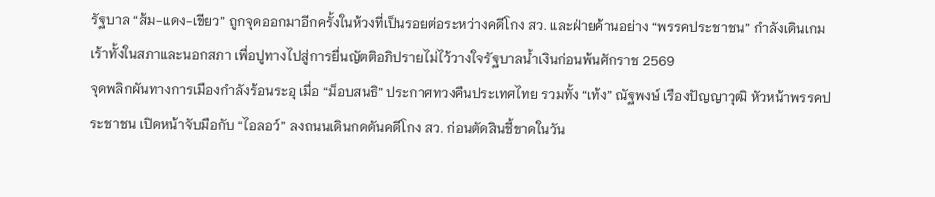รัฐบาล “ส้ม-แดง-เขียว” ถูกจุดออกมาอีกครั้งในห้วงที่เป็นรอยต่อระหว่างคดีโกง สว. และฝ่ายค้านอย่าง “พรรคประชาชน” กำลังเดินเกมเร้าทั้งในสภาและนอกสภา เพื่อปูทางไปสู่การยื่นญัตติอภิปรายไม่ไว้วางใจรัฐบาลน้ำเงินก่อนพ้นศักราช 2569
จุดพลิกผันทางการเมืองกำลังร้อนระอุ เมื่อ “ม็อบสนธิ” ประกาศทวงคืนประเทศไทย รวมทั้ง “เท้ง” ณัฐพงษ์ เรืองปัญญาวุฒิ หัวหน้าพรรคประชาชน เปิดหน้าจับมือกับ “ไอลอว์” ลงถนนเดินกดดันคดีโกง สว. ก่อนตัดสินชี้ขาดในวัน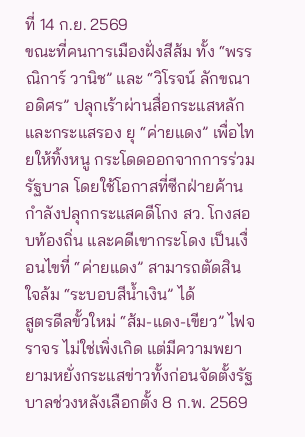ที่ 14 ก.ย. 2569
ขณะที่คนการเมืองฝั่งสีส้ม ทั้ง “พรรณิการ์ วานิช” และ “วิโรจน์ ลักขณาอดิศร” ปลุกเร้าผ่านสื่อกระแสหลักและกระแสรอง ยุ “ค่ายแดง” เพื่อไทยให้ทิ้งหนู กระโดดออกจากการร่วมรัฐบาล โดยใช้โอกาสที่ซีกฝ่ายค้านกำลังปลุกกระแสคดีโกง สว. โกงสอบท้องถิ่น และคดีเขากระโดง เป็นเงื่อนไขที่ “ค่ายแดง” สามารถตัดสินใจล้ม “ระบอบสีน้ำเงิน” ได้
สูตรดีลขั้วใหม่ “ส้ม-แดง-เขียว” ไฟจราจร ไม่ใช่เพิ่งเกิด แต่มีความพยายามหยั่งกระแสข่าวทั้งก่อนจัดตั้งรัฐบาลช่วงหลังเลือกตั้ง 8 ก.พ. 2569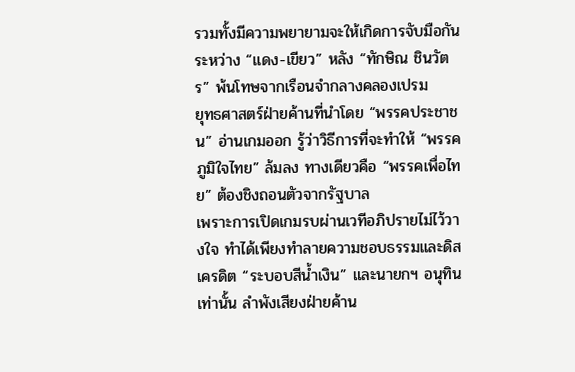รวมทั้งมีความพยายามจะให้เกิดการจับมือกันระหว่าง “แดง-เขียว” หลัง “ทักษิณ ชินวัตร” พ้นโทษจากเรือนจำกลางคลองเปรม
ยุทธศาสตร์ฝ่ายค้านที่นำโดย “พรรคประชาชน” อ่านเกมออก รู้ว่าวิธีการที่จะทำให้ “พรรคภูมิใจไทย” ล้มลง ทางเดียวคือ “พรรคเพื่อไทย” ต้องชิงถอนตัวจากรัฐบาล
เพราะการเปิดเกมรบผ่านเวทีอภิปรายไม่ไว้วางใจ ทำได้เพียงทำลายความชอบธรรมและดิสเครดิต “ระบอบสีน้ำเงิน” และนายกฯ อนุทินเท่านั้น ลำพังเสียงฝ่ายค้าน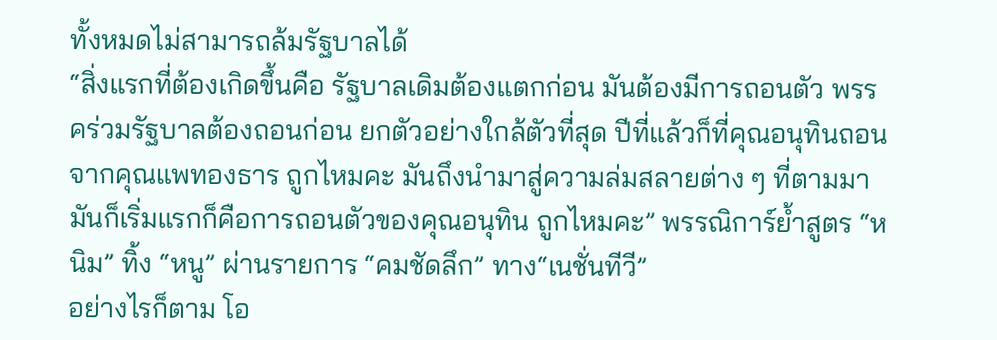ทั้งหมดไม่สามารถล้มรัฐบาลได้
“สิ่งแรกที่ต้องเกิดขึ้นคือ รัฐบาลเดิมต้องแตกก่อน มันต้องมีการถอนตัว พรรคร่วมรัฐบาลต้องถอนก่อน ยกตัวอย่างใกล้ตัวที่สุด ปีที่แล้วก็ที่คุณอนุทินถอนจากคุณแพทองธาร ถูกไหมคะ มันถึงนำมาสู่ความล่มสลายต่าง ๆ ที่ตามมา มันก็เริ่มแรกก็คือการถอนตัวของคุณอนุทิน ถูกไหมคะ” พรรณิการ์ย้ำสูตร “หนิม” ทิ้ง “หนู” ผ่านรายการ “คมชัดลึก” ทาง“เนชั่นทีวี”
อย่างไรก็ตาม โอ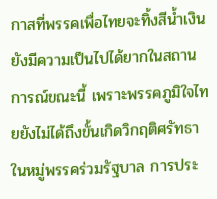กาสที่พรรคเพื่อไทยจะทิ้งสีน้ำเงิน ยังมีความเป็นไปได้ยากในสถานการณ์ขณะนี้ เพราะพรรคภูมิใจไทยยังไม่ได้ถึงขั้นเกิดวิกฤติศรัทธาในหมู่พรรคร่วมรัฐบาล การประ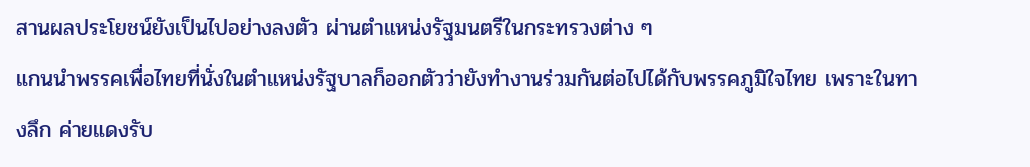สานผลประโยชน์ยังเป็นไปอย่างลงตัว ผ่านตำแหน่งรัฐมนตรีในกระทรวงต่าง ๆ
แกนนำพรรคเพื่อไทยที่นั่งในตำแหน่งรัฐบาลก็ออกตัวว่ายังทำงานร่วมกันต่อไปได้กับพรรคภูมิใจไทย เพราะในทางลึก ค่ายแดงรับ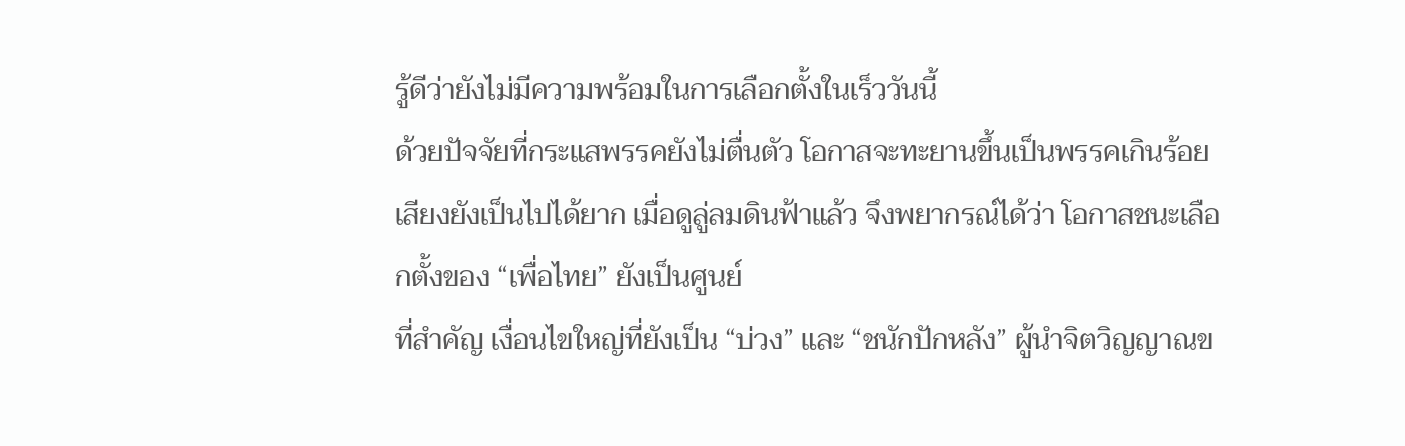รู้ดีว่ายังไม่มีความพร้อมในการเลือกตั้งในเร็ววันนี้
ด้วยปัจจัยที่กระแสพรรคยังไม่ตื่นตัว โอกาสจะทะยานขึ้นเป็นพรรคเกินร้อยเสียงยังเป็นไปได้ยาก เมื่อดูลู่ลมดินฟ้าแล้ว จึงพยากรณ์ได้ว่า โอกาสชนะเลือกตั้งของ “เพื่อไทย” ยังเป็นศูนย์
ที่สำคัญ เงื่อนไขใหญ่ที่ยังเป็น “บ่วง” และ “ชนักปักหลัง” ผู้นำจิตวิญญาณข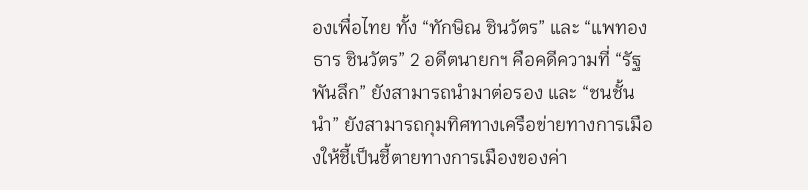องเพื่อไทย ทั้ง “ทักษิณ ชินวัตร” และ “แพทองธาร ชินวัตร” 2 อดีตนายกฯ คือคดีความที่ “รัฐพันลึก” ยังสามารถนำมาต่อรอง และ “ชนชั้นนำ” ยังสามารถกุมทิศทางเครือข่ายทางการเมืองให้ชี้เป็นชี้ตายทางการเมืองของค่า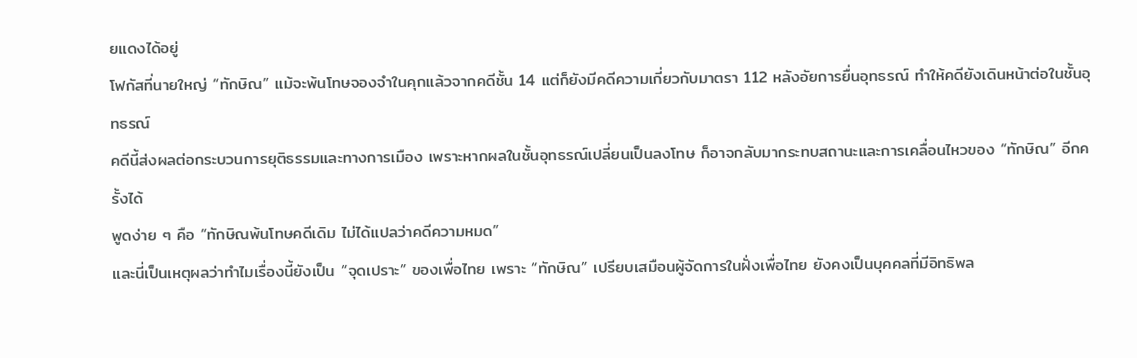ยแดงได้อยู่
โฟกัสที่นายใหญ่ “ทักษิณ” แม้จะพ้นโทษจองจำในคุกแล้วจากคดีชั้น 14 แต่ก็ยังมีคดีความเกี่ยวกับมาตรา 112 หลังอัยการยื่นอุทธรณ์ ทำให้คดียังเดินหน้าต่อในชั้นอุทธรณ์
คดีนี้ส่งผลต่อกระบวนการยุติธรรมและทางการเมือง เพราะหากผลในชั้นอุทธรณ์เปลี่ยนเป็นลงโทษ ก็อาจกลับมากระทบสถานะและการเคลื่อนไหวของ “ทักษิณ” อีกครั้งได้
พูดง่าย ๆ คือ “ทักษิณพ้นโทษคดีเดิม ไม่ได้แปลว่าคดีความหมด”
และนี่เป็นเหตุผลว่าทำไมเรื่องนี้ยังเป็น “จุดเปราะ” ของเพื่อไทย เพราะ “ทักษิณ” เปรียบเสมือนผู้จัดการในฝั่งเพื่อไทย ยังคงเป็นบุคคลที่มีอิทธิพล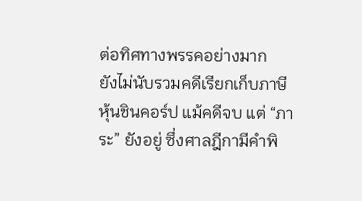ต่อทิศทางพรรคอย่างมาก
ยังไม่นับรวมคดีเรียกเก็บภาษีหุ้นชินคอร์ป แม้คดีจบ แต่ “ภาระ” ยังอยู่ ซึ่งศาลฎีกามีคำพิ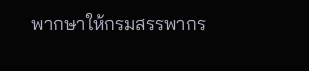พากษาให้กรมสรรพากร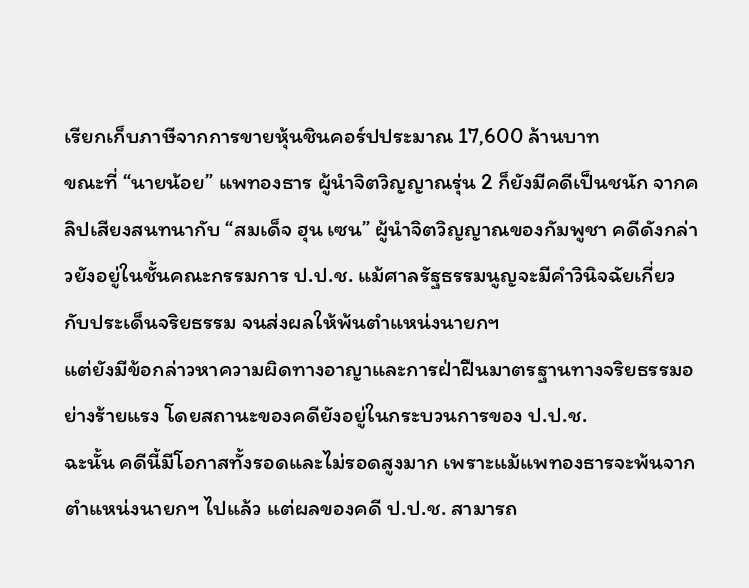เรียกเก็บภาษีจากการขายหุ้นชินคอร์ปประมาณ 17,600 ล้านบาท
ขณะที่ “นายน้อย” แพทองธาร ผู้นำจิตวิญญาณรุ่น 2 ก็ยังมีคดีเป็นชนัก จากคลิปเสียงสนทนากับ “สมเด็จ ฮุน เซน” ผู้นำจิตวิญญาณของกัมพูชา คดีดังกล่าวยังอยู่ในชั้นคณะกรรมการ ป.ป.ช. แม้ศาลรัฐธรรมนูญจะมีคำวินิจฉัยเกี่ยวกับประเด็นจริยธรรม จนส่งผลให้พ้นตำแหน่งนายกฯ
แต่ยังมีข้อกล่าวหาความผิดทางอาญาและการฝ่าฝืนมาตรฐานทางจริยธรรมอย่างร้ายแรง โดยสถานะของคดียังอยู่ในกระบวนการของ ป.ป.ช.
ฉะนั้น คดีนี้มีโอกาสทั้งรอดและไม่รอดสูงมาก เพราะแม้แพทองธารจะพ้นจากตำแหน่งนายกฯ ไปแล้ว แต่ผลของคดี ป.ป.ช. สามารถ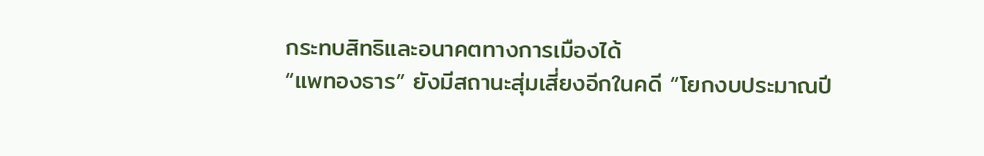กระทบสิทธิและอนาคตทางการเมืองได้
“แพทองธาร” ยังมีสถานะสุ่มเสี่ยงอีกในคดี “โยกงบประมาณปี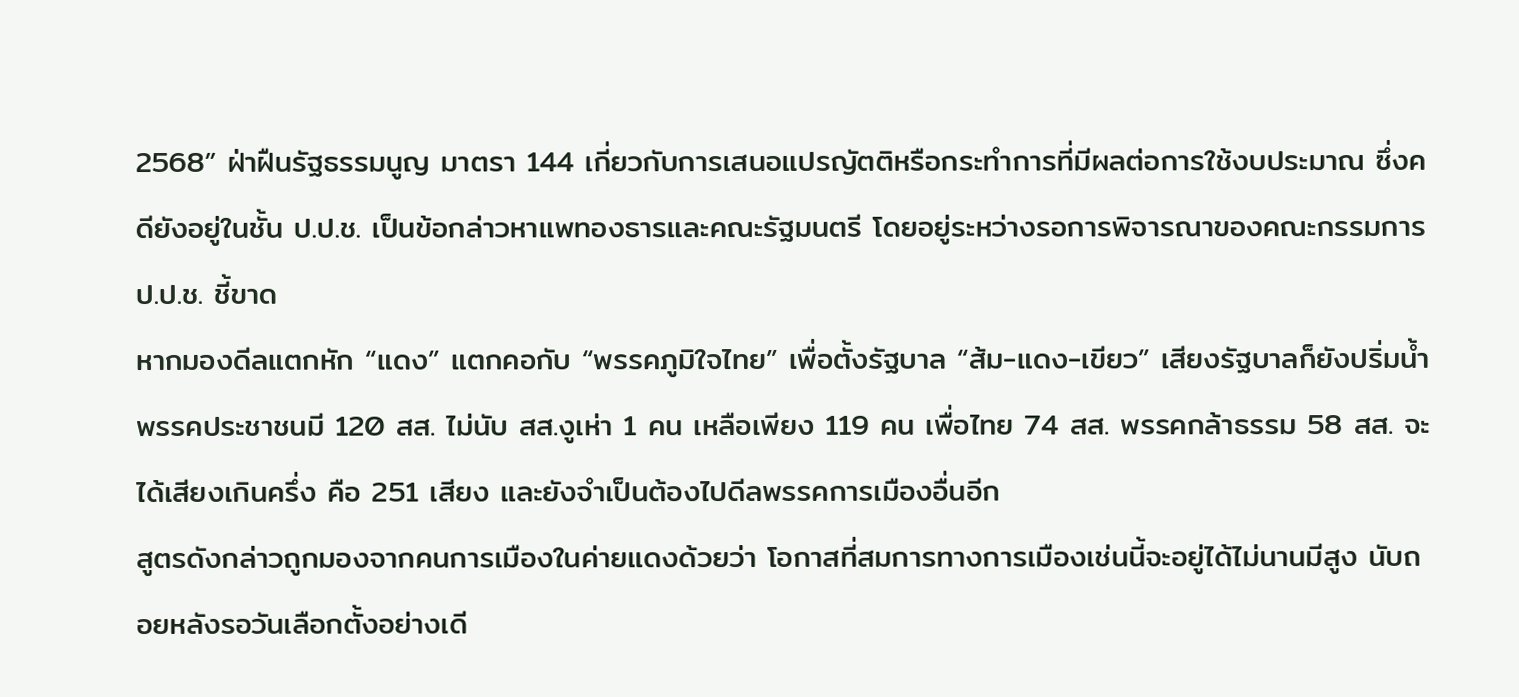2568” ฝ่าฝืนรัฐธรรมนูญ มาตรา 144 เกี่ยวกับการเสนอแปรญัตติหรือกระทำการที่มีผลต่อการใช้งบประมาณ ซึ่งคดียังอยู่ในชั้น ป.ป.ช. เป็นข้อกล่าวหาแพทองธารและคณะรัฐมนตรี โดยอยู่ระหว่างรอการพิจารณาของคณะกรรมการ ป.ป.ช. ชี้ขาด
หากมองดีลแตกหัก “แดง” แตกคอกับ “พรรคภูมิใจไทย” เพื่อตั้งรัฐบาล “ส้ม-แดง-เขียว” เสียงรัฐบาลก็ยังปริ่มน้ำ
พรรคประชาชนมี 120 สส. ไม่นับ สส.งูเห่า 1 คน เหลือเพียง 119 คน เพื่อไทย 74 สส. พรรคกล้าธรรม 58 สส. จะได้เสียงเกินครึ่ง คือ 251 เสียง และยังจำเป็นต้องไปดีลพรรคการเมืองอื่นอีก
สูตรดังกล่าวถูกมองจากคนการเมืองในค่ายแดงด้วยว่า โอกาสที่สมการทางการเมืองเช่นนี้จะอยู่ได้ไม่นานมีสูง นับถอยหลังรอวันเลือกตั้งอย่างเดี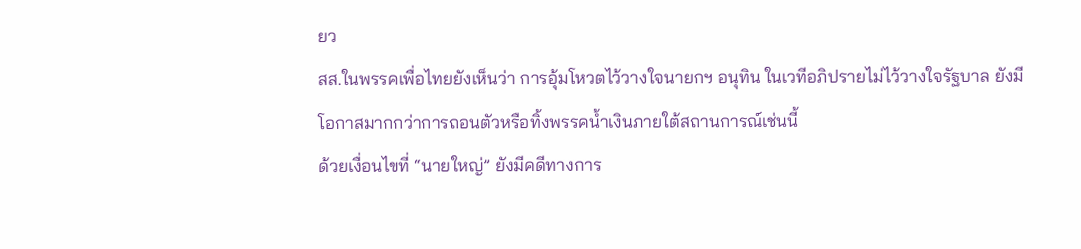ยว
สส.ในพรรคเพื่อไทยยังเห็นว่า การอุ้มโหวตไว้วางใจนายกฯ อนุทิน ในเวทีอภิปรายไม่ไว้วางใจรัฐบาล ยังมีโอกาสมากกว่าการถอนตัวหรือทิ้งพรรคน้ำเงินภายใต้สถานการณ์เช่นนี้
ด้วยเงื่อนไขที่ “นายใหญ่” ยังมีคดีทางการ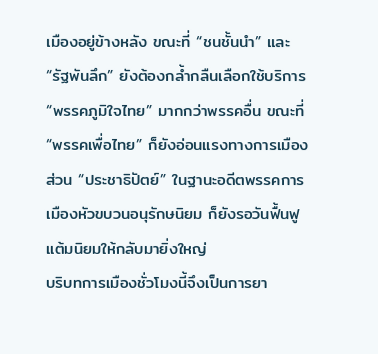เมืองอยู่ข้างหลัง ขณะที่ “ชนชั้นนำ” และ “รัฐพันลึก” ยังต้องกล้ำกลืนเลือกใช้บริการ “พรรคภูมิใจไทย” มากกว่าพรรคอื่น ขณะที่ “พรรคเพื่อไทย” ก็ยังอ่อนแรงทางการเมือง ส่วน “ประชาธิปัตย์” ในฐานะอดีตพรรคการเมืองหัวขบวนอนุรักษนิยม ก็ยังรอวันฟื้นฟูแต้มนิยมให้กลับมายิ่งใหญ่
บริบทการเมืองชั่วโมงนี้จึงเป็นการยา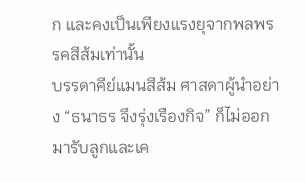ก และคงเป็นเพียงแรงยุจากพลพรรคสีส้มเท่านั้น
บรรดาคีย์แมนสีส้ม ศาสดาผู้นำอย่าง “ธนาธร จึงรุ่งเรืองกิจ” ก็ไม่ออกมารับลูกและเค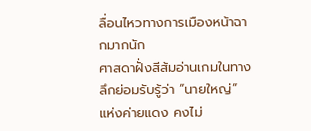ลื่อนไหวทางการเมืองหน้าฉากมากนัก
ศาสดาฝั่งสีส้มอ่านเกมในทางลึกย่อมรับรู้ว่า “นายใหญ่” แห่งค่ายแดง คงไม่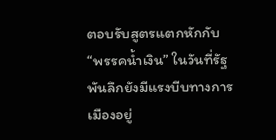ตอบรับสูตรแตกหักกับ “พรรคน้ำเงิน” ในวันที่รัฐพันลึกยังมีแรงบีบทางการเมืองอยู่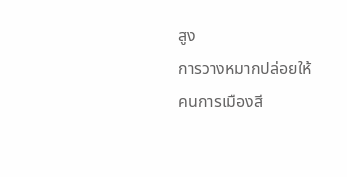สูง
การวางหมากปล่อยให้คนการเมืองสี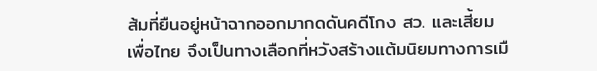ส้มที่ยืนอยู่หน้าฉากออกมากดดันคดีโกง สว. และเสี้ยมเพื่อไทย จึงเป็นทางเลือกที่หวังสร้างแต้มนิยมทางการเมื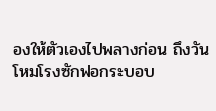องให้ตัวเองไปพลางก่อน ถึงวันโหมโรงซักฟอกระบอบ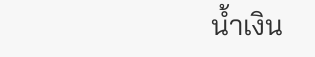น้ำเงิน